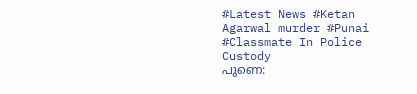#Latest News #Ketan Agarwal murder #Punai #Classmate In Police Custody
പുണെ: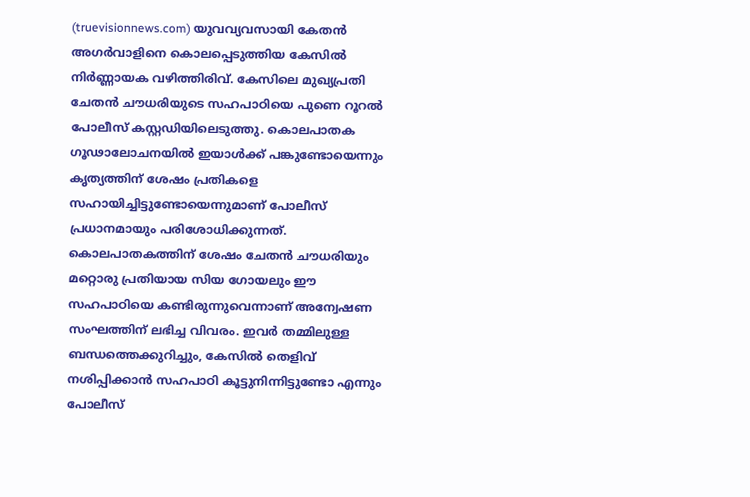(truevisionnews.com) യുവവ്യവസായി കേതൻ അഗർവാളിനെ കൊലപ്പെടുത്തിയ കേസിൽ നിർണ്ണായക വഴിത്തിരിവ്. കേസിലെ മുഖ്യപ്രതി ചേതൻ ചൗധരിയുടെ സഹപാഠിയെ പുണെ റൂറൽ പോലീസ് കസ്റ്റഡിയിലെടുത്തു. കൊലപാതക ഗൂഢാലോചനയിൽ ഇയാൾക്ക് പങ്കുണ്ടോയെന്നും കൃത്യത്തിന് ശേഷം പ്രതികളെ സഹായിച്ചിട്ടുണ്ടോയെന്നുമാണ് പോലീസ് പ്രധാനമായും പരിശോധിക്കുന്നത്.
കൊലപാതകത്തിന് ശേഷം ചേതൻ ചൗധരിയും മറ്റൊരു പ്രതിയായ സിയ ഗോയലും ഈ സഹപാഠിയെ കണ്ടിരുന്നുവെന്നാണ് അന്വേഷണ സംഘത്തിന് ലഭിച്ച വിവരം. ഇവർ തമ്മിലുള്ള ബന്ധത്തെക്കുറിച്ചും, കേസിൽ തെളിവ് നശിപ്പിക്കാൻ സഹപാഠി കൂട്ടുനിന്നിട്ടുണ്ടോ എന്നും പോലീസ്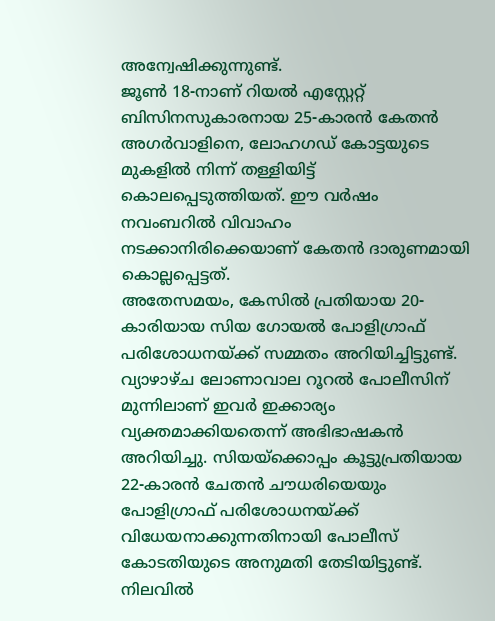അന്വേഷിക്കുന്നുണ്ട്.
ജൂൺ 18-നാണ് റിയൽ എസ്റ്റേറ്റ് ബിസിനസുകാരനായ 25-കാരൻ കേതൻ അഗർവാളിനെ, ലോഹഗഡ് കോട്ടയുടെ മുകളിൽ നിന്ന് തള്ളിയിട്ട് കൊലപ്പെടുത്തിയത്. ഈ വർഷം നവംബറിൽ വിവാഹം നടക്കാനിരിക്കെയാണ് കേതൻ ദാരുണമായി കൊല്ലപ്പെട്ടത്.
അതേസമയം, കേസിൽ പ്രതിയായ 20-കാരിയായ സിയ ഗോയൽ പോളിഗ്രാഫ് പരിശോധനയ്ക്ക് സമ്മതം അറിയിച്ചിട്ടുണ്ട്. വ്യാഴാഴ്ച ലോണാവാല റൂറൽ പോലീസിന് മുന്നിലാണ് ഇവർ ഇക്കാര്യം വ്യക്തമാക്കിയതെന്ന് അഭിഭാഷകൻ അറിയിച്ചു. സിയയ്ക്കൊപ്പം കൂട്ടുപ്രതിയായ 22-കാരൻ ചേതൻ ചൗധരിയെയും പോളിഗ്രാഫ് പരിശോധനയ്ക്ക് വിധേയനാക്കുന്നതിനായി പോലീസ് കോടതിയുടെ അനുമതി തേടിയിട്ടുണ്ട്. നിലവിൽ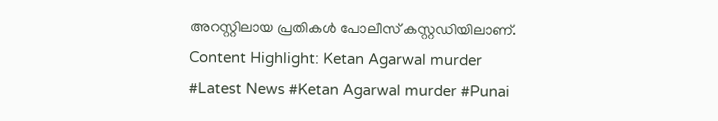അറസ്റ്റിലായ പ്രതികൾ പോലീസ് കസ്റ്റഡിയിലാണ്.
Content Highlight: Ketan Agarwal murder
#Latest News #Ketan Agarwal murder #Punai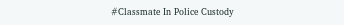#Classmate In Police Custody